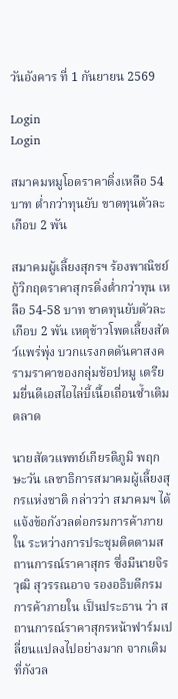วันอังคาร ที่ 1 กันยายน 2569

Login
Login

สมาคมหมูโอดราคาดิ่งเหลือ 54 บาท ต่ำกว่าทุนยับ ขาดทุนตัวละเกือบ 2 พัน

สมาคมผู้เลี้ยงสุกรฯ ร้องพาณิชย์กู้วิกฤตราคาสุกรดิ่งต่ำกว่าทุน เหลือ 54-58 บาท ขาดทุนยับตัวละเกือบ 2 พัน เหตุข้าวโพดเลี้ยงสัตว์แพร่พุ่ง บวกแรงกดดันคาสงครามราคาของกลุ่มช้อปหมู เตรียมยื่นดีเอสไอไล่บี้เนื้อเถื่อนซ้ำเติมตลาด

นายสัตวแพทย์เกียรติภูมิ พฤกษะวัน เลขาธิการสมาคมผู้เลี้ยงสุกรแห่งชาติ กล่าวว่า สมาคมฯ ได้แจ้งข้อกังวลต่อกรมการค้าภายใน ระหว่างการประชุมติดตามสถานการณ์ราคาสุกร ซึ่งมีนายจิรวุฒิ สุวรรณอาจ รองอธิบดีกรมการค้าภายใน เป็นประธาน ว่า สถานการณ์ราคาสุกรหน้าฟาร์มเปลี่ยนแปลงไปอย่างมาก จากเดิมที่กังวล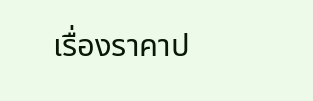เรื่องราคาป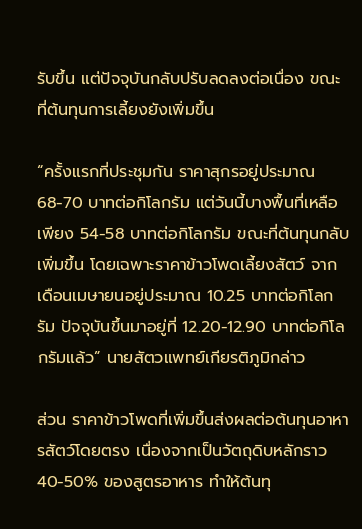รับขึ้น แต่ปัจจุบันกลับปรับลดลงต่อเนื่อง ขณะที่ต้นทุนการเลี้ยงยังเพิ่มขึ้น

“ครั้งแรกที่ประชุมกัน ราคาสุกรอยู่ประมาณ 68-70 บาทต่อกิโลกรัม แต่วันนี้บางพื้นที่เหลือเพียง 54-58 บาทต่อกิโลกรัม ขณะที่ต้นทุนกลับเพิ่มขึ้น โดยเฉพาะราคาข้าวโพดเลี้ยงสัตว์ จากเดือนเมษายนอยู่ประมาณ 10.25 บาทต่อกิโลกรัม ปัจจุบันขึ้นมาอยู่ที่ 12.20-12.90 บาทต่อกิโลกรัมแล้ว” นายสัตวแพทย์เกียรติภูมิกล่าว

ส่วน ราคาข้าวโพดที่เพิ่มขึ้นส่งผลต่อต้นทุนอาหารสัตว์โดยตรง เนื่องจากเป็นวัตถุดิบหลักราว 40-50% ของสูตรอาหาร ทำให้ต้นทุ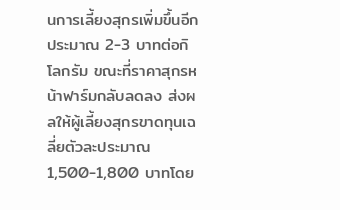นการเลี้ยงสุกรเพิ่มขึ้นอีกประมาณ 2-3 บาทต่อกิโลกรัม ขณะที่ราคาสุกรหน้าฟาร์มกลับลดลง ส่งผลให้ผู้เลี้ยงสุกรขาดทุนเฉลี่ยตัวละประมาณ 1,500-1,800 บาทโดย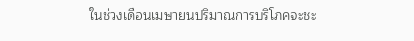ในช่วงเดือนเมษายนปริมาณการบริโภคจะชะ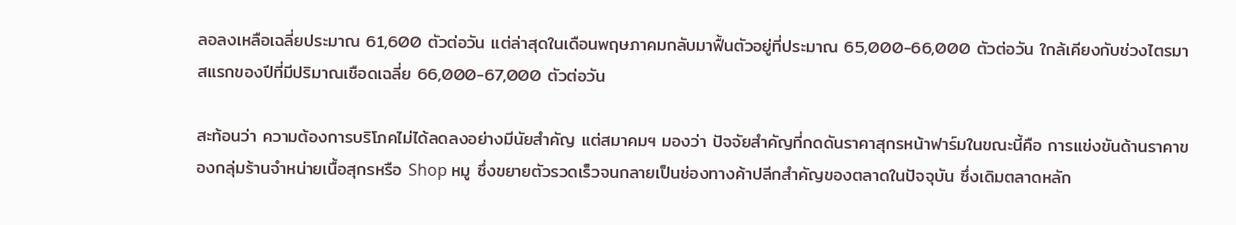ลอลงเหลือเฉลี่ยประมาณ 61,600 ตัวต่อวัน แต่ล่าสุดในเดือนพฤษภาคมกลับมาฟื้นตัวอยู่ที่ประมาณ 65,000-66,000 ตัวต่อวัน ใกล้เคียงกับช่วงไตรมาสแรกของปีที่มีปริมาณเชือดเฉลี่ย 66,000-67,000 ตัวต่อวัน

สะท้อนว่า ความต้องการบริโภคไม่ได้ลดลงอย่างมีนัยสำคัญ แต่สมาคมฯ มองว่า ปัจจัยสำคัญที่กดดันราคาสุกรหน้าฟาร์มในขณะนี้คือ การแข่งขันด้านราคาของกลุ่มร้านจำหน่ายเนื้อสุกรหรือ Shop หมู ซึ่งขยายตัวรวดเร็วจนกลายเป็นช่องทางค้าปลีกสำคัญของตลาดในปัจจุบัน ซึ่งเดิมตลาดหลัก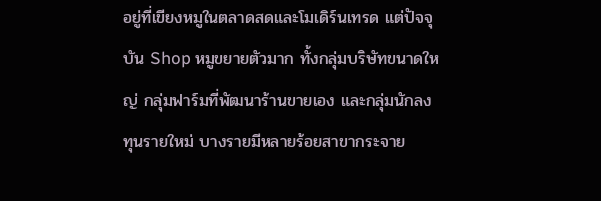อยู่ที่เขียงหมูในตลาดสดและโมเดิร์นเทรด แต่ปัจจุบัน Shop หมูขยายตัวมาก ทั้งกลุ่มบริษัทขนาดใหญ่ กลุ่มฟาร์มที่พัฒนาร้านขายเอง และกลุ่มนักลงทุนรายใหม่ บางรายมีหลายร้อยสาขากระจาย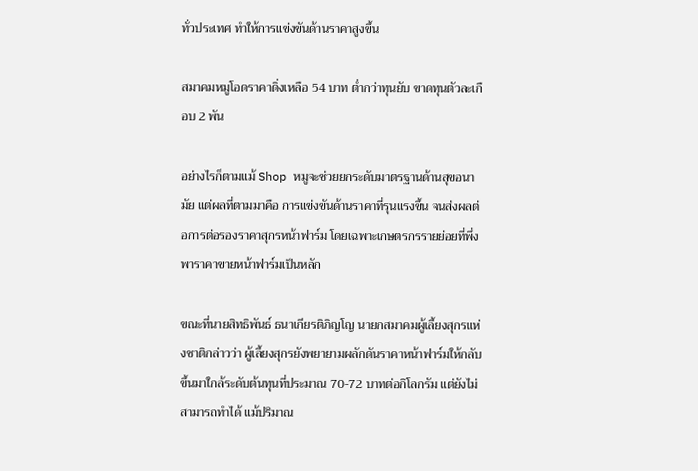ทั่วประเทศ ทำให้การแข่งขันด้านราคาสูงขึ้น

สมาคมหมูโอดราคาดิ่งเหลือ 54 บาท ต่ำกว่าทุนยับ ขาดทุนตัวละเกือบ 2 พัน

อย่างไรก็ตามแม้ Shop หมูจะช่วยยกระดับมาตรฐานด้านสุขอนามัย แต่ผลที่ตามมาคือ การแข่งขันด้านราคาที่รุนแรงขึ้น จนส่งผลต่อการต่อรองราคาสุกรหน้าฟาร์ม โดยเฉพาะเกษตรกรรายย่อยที่พึ่งพาราคาขายหน้าฟาร์มเป็นหลัก

ขณะที่นายสิทธิพันธ์ ธนาเกียรติภิญโญ นายกสมาคมผู้เลี้ยงสุกรแห่งชาติกล่าวว่า ผู้เลี้ยงสุกรยังพยายามผลักดันราคาหน้าฟาร์มให้กลับขึ้นมาใกล้ระดับต้นทุนที่ประมาณ 70-72 บาทต่อกิโลกรัม แต่ยังไม่สามารถทำได้ แม้ปริมาณ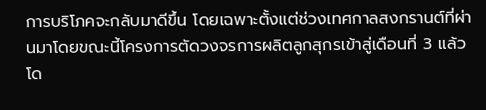การบริโภคจะกลับมาดีขึ้น โดยเฉพาะตั้งแต่ช่วงเทศกาลสงกรานต์ที่ผ่านมาโดยขณะนี้โครงการตัดวงจรการผลิตลูกสุกรเข้าสู่เดือนที่ 3 แล้ว โด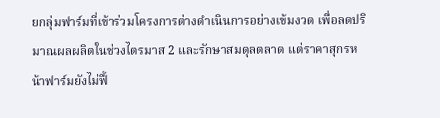ยกลุ่มฟาร์มที่เข้าร่วมโครงการต่างดำเนินการอย่างเข้มงวด เพื่อลดปริมาณผลผลิตในช่วงไตรมาส 2 และรักษาสมดุลตลาด แต่ราคาสุกรหน้าฟาร์มยังไม่ฟื้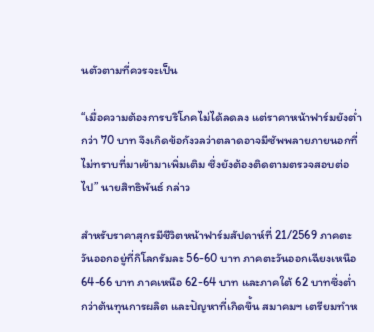นตัวตามที่ควรจะเป็น

“เมื่อความต้องการบริโภคไม่ได้ลดลง แต่ราคาหน้าฟาร์มยังต่ำกว่า 70 บาท จึงเกิดข้อกังวลว่าตลาดอาจมีซัพพลายภายนอกที่ไม่ทราบที่มาเข้ามาเพิ่มเติม ซึ่งยังต้องติดตามตรวจสอบต่อไป” นายสิทธิพันธ์ กล่าว

สำหรับราคาสุกรมีชีวิตหน้าฟาร์มสัปดาห์ที่ 21/2569 ภาคตะวันออกอยู่ที่กิโลกรัมละ 56-60 บาท ภาคตะวันออกเฉียงเหนือ 64-66 บาท ภาคเหนือ 62-64 บาท และภาคใต้ 62 บาทซึ่งต่ำกว่าต้นทุนการผลิต และปัญหาที่เกิดขึ้น สมาคมฯ เตรียมทำห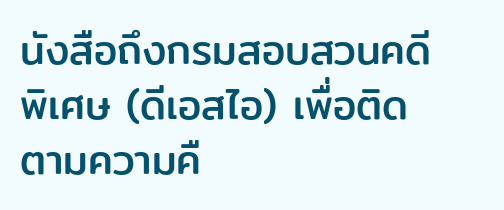นังสือถึงกรมสอบสวนคดีพิเศษ (ดีเอสไอ) เพื่อติดตามความคื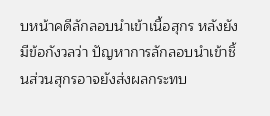บหน้าคดีลักลอบนำเข้าเนื้อสุกร หลังยังมีข้อกังวลว่า ปัญหาการลักลอบนำเข้าชิ้นส่วนสุกรอาจยังส่งผลกระทบ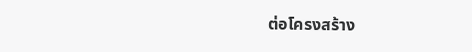ต่อโครงสร้าง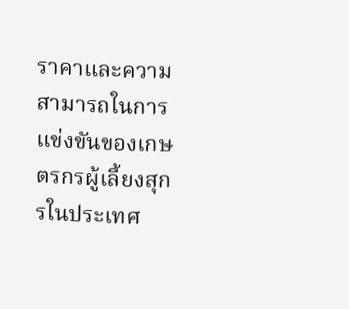ราคาและความสามารถในการแข่งขันของเกษตรกรผู้เลี้ยงสุกรในประเทศ